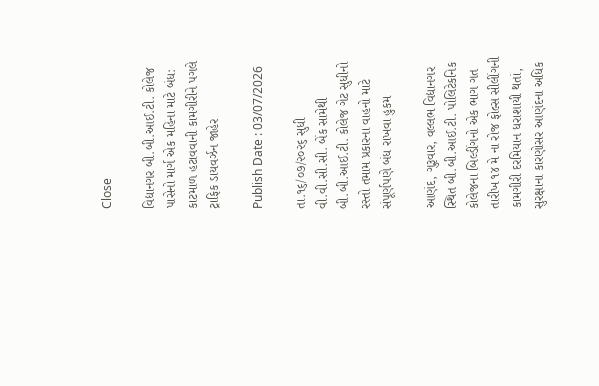Close

વિદ્યાનગર બી.બી.આઈ.ટી. કોલેજ પાસેનો માર્ગ એક મહિના માટે બંધ: કાટમાળ હટાવવાની કામગીરીને પગલે ટ્રાફિક ડાયવર્ઝન જાહેર

Publish Date : 03/07/2026

તા.૧૬/૦૭/૨૦૨૬ સુધી વી.વી.સી.સી. બેંક સામેથી બી.બી.આઈ.ટી. કોલેજ ગેટ સુધીનો રસ્તો તમામ પ્રકારના વાહનો માટે સંપૂર્ણપણે બંધ રાખવા હુકમ

આણંદ, ગુરૂવાર, વલ્લભ વિદ્યાનગર સ્થિત બી.બી.આઈ.ટી. પોલિટેકનિક કોલેજના બિલ્ડીંગનો એક ભાગ ગત તારીખ ૧૪ મે ના રોજ ફોલ્સ સીલીંગની કામગીરી દરમિયાન ધરાશાયી થતાં, સુરક્ષાના કારણોસર આણંદના અધિક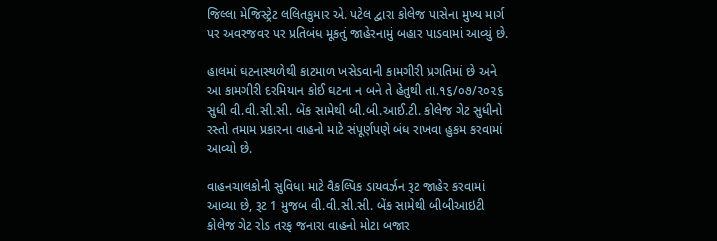જિલ્લા મેજિસ્ટ્રેટ લલિતકુમાર એ. પટેલ દ્વારા કોલેજ પાસેના મુખ્ય માર્ગ પર અવરજવર પર પ્રતિબંધ મૂકતું જાહેરનામું બહાર પાડવામાં આવ્યું છે.

હાલમાં ઘટનાસ્થળેથી કાટમાળ ખસેડવાની કામગીરી પ્રગતિમાં છે અને આ કામગીરી દરમિયાન કોઈ ઘટના ન બને તે હેતુથી તા.૧૬/૦૭/૨૦૨૬ સુધી વી.વી.સી.સી. બેંક સામેથી બી.બી.આઈ.ટી. કોલેજ ગેટ સુધીનો રસ્તો તમામ પ્રકારના વાહનો માટે સંપૂર્ણપણે બંધ રાખવા હુકમ કરવામાં આવ્યો છે.

વાહનચાલકોની સુવિધા માટે વૈકલ્પિક ડાયવર્ઝન રૂટ જાહેર કરવામાં આવ્યા છે, રૂટ 1 મુજબ વી.વી.સી.સી. બેંક સામેથી બીબીઆઇટી કોલેજ ગેટ રોડ તરફ જનારા વાહનો મોટા બજાર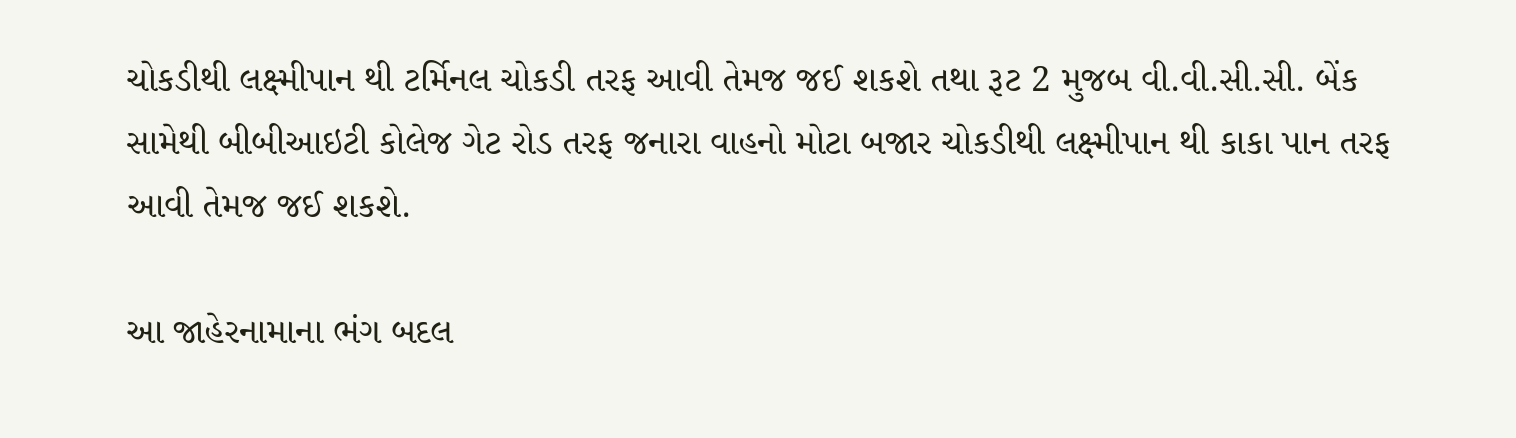ચોકડીથી લક્ષ્મીપાન થી ટર્મિનલ ચોકડી તરફ આવી તેમજ જઈ શકશે તથા રૂટ 2 મુજબ વી.વી.સી.સી. બેંક સામેથી બીબીઆઇટી કોલેજ ગેટ રોડ તરફ જનારા વાહનો મોટા બજાર ચોકડીથી લક્ષ્મીપાન થી કાકા પાન તરફ આવી તેમજ જઈ શકશે.

આ જાહેરનામાના ભંગ બદલ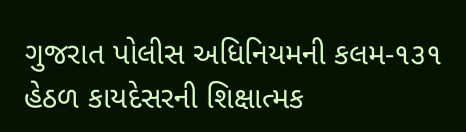ગુજરાત પોલીસ અધિનિયમની કલમ-૧૩૧ હેઠળ કાયદેસરની શિક્ષાત્મક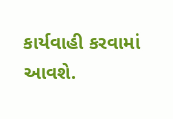કાર્યવાહી કરવામાં આવશે.